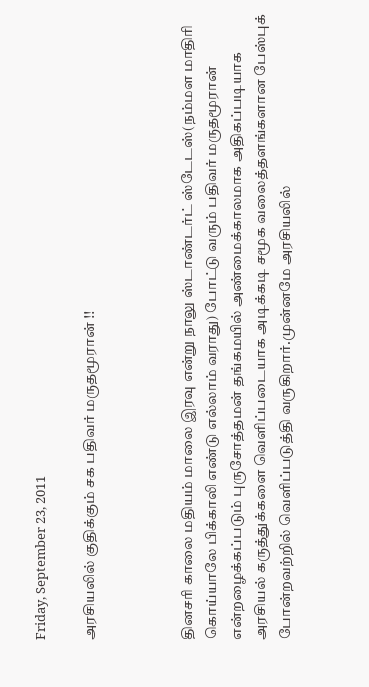Friday, September 23, 2011

அரசியலில் குதிக்கும் சக பதிவர் மருதமூரான் !!



தினசரி காலை மதியம் மாலை இரவு என்று நாலு ஸ்டாண்டர்ட் ஸ்டேடஸ்(நம்மள மாதிரி கொய்யாலே பிக்காலி எண்டு எல்லாம் வராது) போட்டு வரும் பதிவர் மருதமூரான் என்றழைக்கப்படும் புருசோத்தமன் தங்கமயில் அண்மைக்காலமாக அதிகப்படியாக அரசியல் கருத்துக்களை வெளிப்படையாக அடிக்கடி சமூக வலைத்தளங்களான பேஸ்புக் போன்றவற்றில் வெளிப்படுத்தி வருகிறார்.முன்னமே அரசியலில்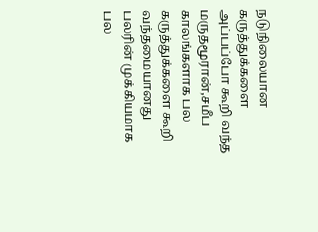நடுநிலையான கருத்துக்களை அப்பப்போ கூறி வந்த மருதமூரான்,சமீப காலங்களாக பல கருத்துக்களை கூறி வந்தமையானது பலரின் முக்கியமாக பல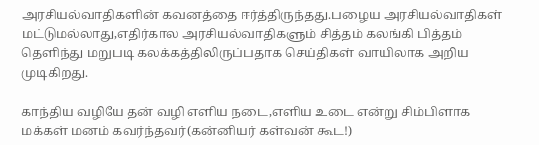அரசியல்வாதிகளின் கவனத்தை ஈர்த்திருந்தது.பழைய அரசியல்வாதிகள் மட்டுமல்லாது,எதிர்கால அரசியல்வாதிகளும் சித்தம் கலங்கி பித்தம் தெளிந்து மறுபடி கலக்கத்திலிருப்பதாக செய்திகள் வாயிலாக அறிய முடிகிறது.

காந்திய வழியே தன் வழி எளிய நடை,எளிய உடை என்று சிம்பிளாக மக்கள் மனம் கவர்ந்தவர்(கன்னியர் கள்வன் கூட!)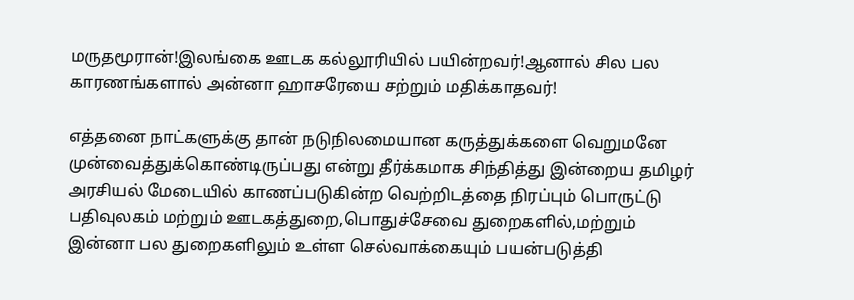மருதமூரான்!இலங்கை ஊடக கல்லூரியில் பயின்றவர்!ஆனால் சில பல காரணங்களால் அன்னா ஹாசரேயை சற்றும் மதிக்காதவர்!

எத்தனை நாட்களுக்கு தான் நடுநிலமையான கருத்துக்களை வெறுமனே முன்வைத்துக்கொண்டிருப்பது என்று தீர்க்கமாக சிந்தித்து இன்றைய தமிழர் அரசியல் மேடையில் காணப்படுகின்ற வெற்றிடத்தை நிரப்பும் பொருட்டு பதிவுலகம் மற்றும் ஊடகத்துறை,பொதுச்சேவை துறைகளில்,மற்றும் இன்னா பல துறைகளிலும் உள்ள செல்வாக்கையும் பயன்படுத்தி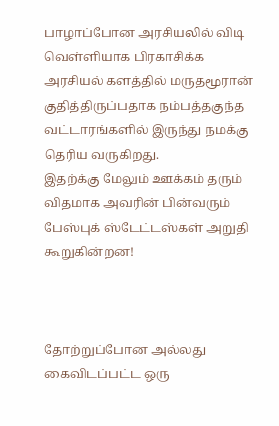பாழாப்போன அரசியலில் விடி வெள்ளியாக பிரகாசிக்க அரசியல் களத்தில் மருதமூரான் குதித்திருப்பதாக நம்பத்தகுந்த வட்டாரங்களில் இருந்து நமக்கு தெரிய வருகிறது.
இதற்க்கு மேலும் ஊக்கம் தரும் விதமாக அவரின் பின்வரும் பேஸ்புக் ஸ்டேட்டஸ்கள் அறுதி கூறுகின்றன!



தோற்றுப்போன அல்லது கைவிடப்பட்ட ஒரு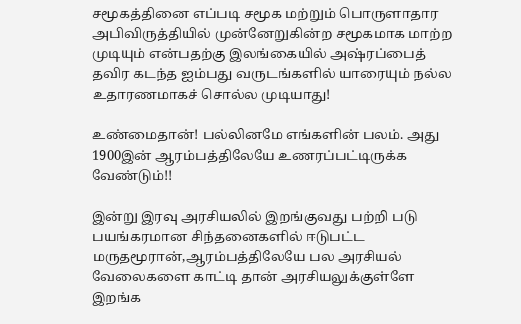சமூகத்தினை எப்படி சமூக மற்றும் பொருளாதார அபிவிருத்தியில் முன்னேறுகின்ற சமூகமாக மாற்ற முடியும் என்பதற்கு இலங்கையில் அஷ்ரப்பைத் தவிர கடந்த ஐம்பது வருடங்களில் யாரையும் நல்ல உதாரணமாகச் சொல்ல முடியாது!

உண்மைதான்! பல்லினமே எங்களின் பலம். அது 1900இன் ஆரம்பத்திலேயே உணரப்பட்டிருக்க வேண்டும்!!

இன்று இரவு அரசியலில் இறங்குவது பற்றி படு பயங்கரமான சிந்தனைகளில் ஈடுபட்ட மருதமூரான்,ஆரம்பத்திலேயே பல அரசியல் வேலைகளை காட்டி தான் அரசியலுக்குள்ளே இறங்க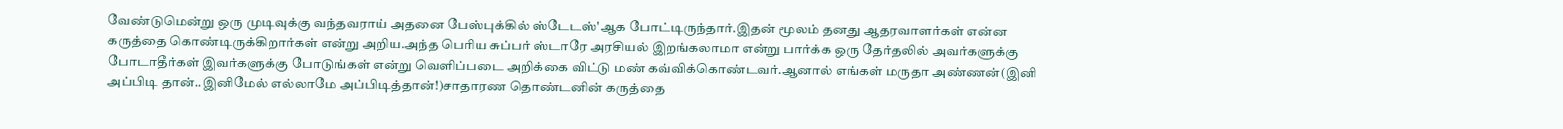வேண்டுமென்று ஒரு முடிவுக்கு வந்தவராய் அதனை பேஸ்புக்கில் ஸ்டேடஸ்'ஆக போட்டிருந்தார்.இதன் மூலம் தனது ஆதரவாளர்கள் என்ன கருத்தை கொண்டிருக்கிறார்கள் என்று அறிய.அந்த பெரிய சுப்பர் ஸ்டாரே அரசியல் இறங்கலாமா என்று பார்க்க ஒரு தேர்தலில் அவர்களுக்கு போடாதீர்கள் இவர்களுக்கு போடுங்கள் என்று வெளிப்படை அறிக்கை விட்டு மண் கவ்விக்கொண்டவர்.ஆனால் எங்கள் மருதா அண்ணன்(இனி அப்பிடி தான்..இனிமேல் எல்லாமே அப்பிடித்தான்!)சாதாரண தொண்டனின் கருத்தை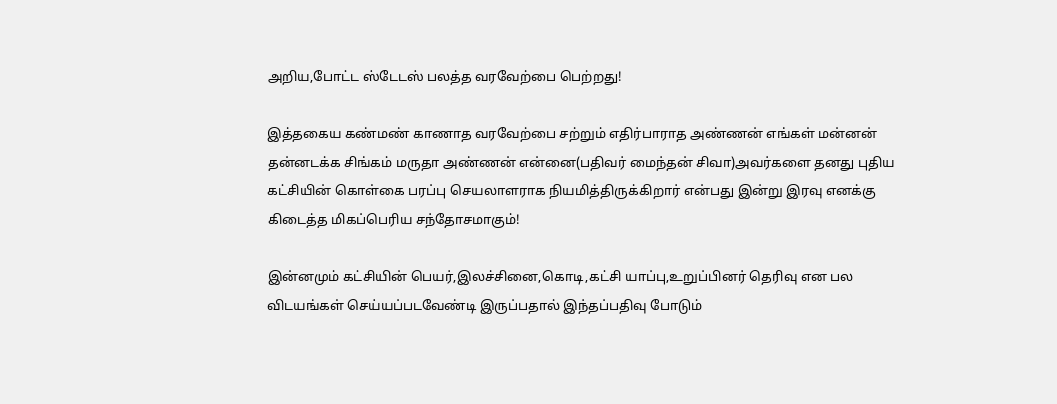அறிய,போட்ட ஸ்டேடஸ் பலத்த வரவேற்பை பெற்றது!

இத்தகைய கண்மண் காணாத வரவேற்பை சற்றும் எதிர்பாராத அண்ணன் எங்கள் மன்னன் தன்னடக்க சிங்கம் மருதா அண்ணன் என்னை(பதிவர் மைந்தன் சிவா)அவர்களை தனது புதிய கட்சியின் கொள்கை பரப்பு செயலாளராக நியமித்திருக்கிறார் என்பது இன்று இரவு எனக்கு கிடைத்த மிகப்பெரிய சந்தோசமாகும்!

இன்னமும் கட்சியின் பெயர்,இலச்சினை,கொடி,கட்சி யாப்பு,உறுப்பினர் தெரிவு என பல விடயங்கள் செய்யப்படவேண்டி இருப்பதால் இந்தப்பதிவு போடும்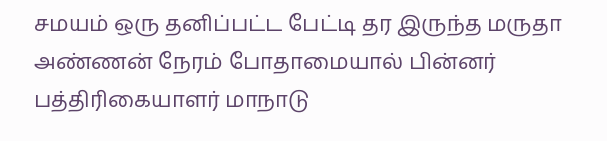சமயம் ஒரு தனிப்பட்ட பேட்டி தர இருந்த மருதா அண்ணன் நேரம் போதாமையால் பின்னர் பத்திரிகையாளர் மாநாடு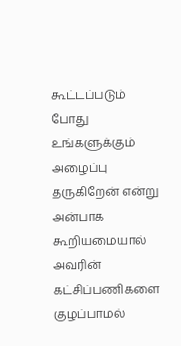கூட்டப்படும் போது உங்களுக்கும் அழைப்பு தருகிறேன் என்று அன்பாக கூறியமையால் அவரின் கட்சிப்பணிகளை குழப்பாமல்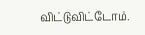விட்டுவிட்டோம்.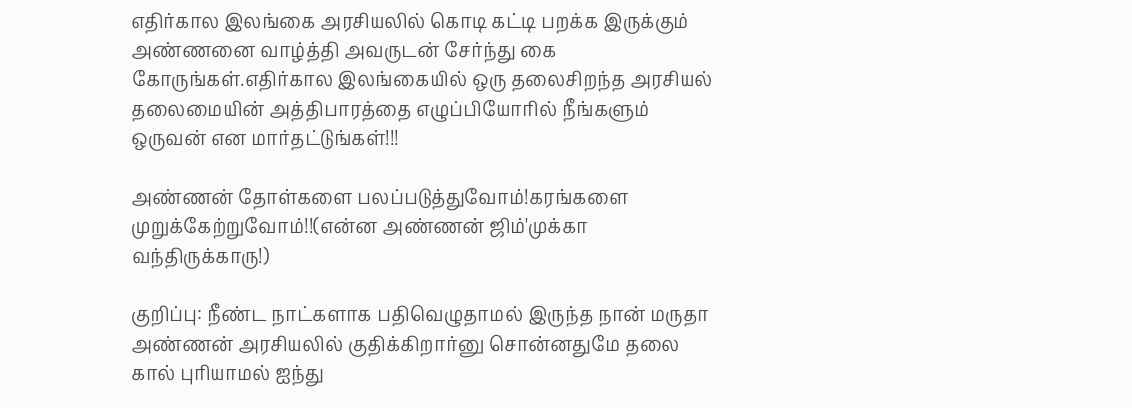எதிர்கால இலங்கை அரசியலில் கொடி கட்டி பறக்க இருக்கும் அண்ணனை வாழ்த்தி அவருடன் சேர்ந்து கை கோருங்கள்.எதிர்கால இலங்கையில் ஒரு தலைசிறந்த அரசியல் தலைமையின் அத்திபாரத்தை எழுப்பியோரில் நீங்களும் ஒருவன் என மார்தட்டுங்கள்!!!

அண்ணன் தோள்களை பலப்படுத்துவோம்!கரங்களை முறுக்கேற்றுவோம்!!(என்ன அண்ணன் ஜிம்'முக்கா வந்திருக்காரு!)

குறிப்பு: நீண்ட நாட்களாக பதிவெழுதாமல் இருந்த நான் மருதா அண்ணன் அரசியலில் குதிக்கிறார்னு சொன்னதுமே தலை கால் புரியாமல் ஐந்து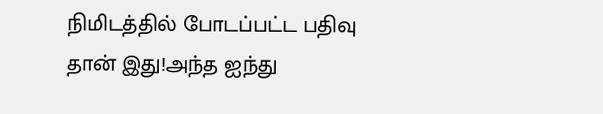நிமிடத்தில் போடப்பட்ட பதிவு தான் இது!அந்த ஐந்து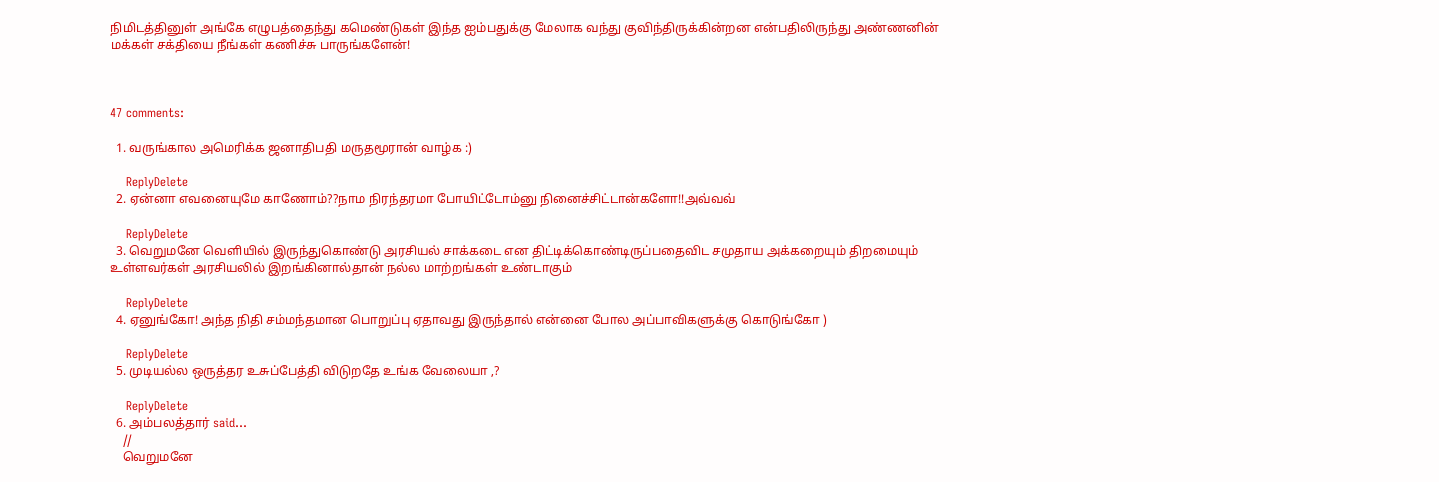நிமிடத்தினுள் அங்கே எழுபத்தைந்து கமெண்டுகள் இந்த ஐம்பதுக்கு மேலாக வந்து குவிந்திருக்கின்றன என்பதிலிருந்து அண்ணனின் மக்கள் சக்தியை நீங்கள் கணிச்சு பாருங்களேன்!



47 comments:

  1. வருங்கால அமெரிக்க ஜனாதிபதி மருதமூரான் வாழ்க :)

    ReplyDelete
  2. ஏன்னா எவனையுமே காணோம்??நாம நிரந்தரமா போயிட்டோம்னு நினைச்சிட்டான்களோ!!அவ்வவ்

    ReplyDelete
  3. வெறுமனே வெளியில் இருந்துகொண்டு அரசியல் சாக்கடை என திட்டிக்கொண்டிருப்பதைவிட சமுதாய அக்கறையும் திறமையும் உள்ளவர்கள் அரசியலில் இறங்கினால்தான் நல்ல மாற்றங்கள் உண்டாகும்

    ReplyDelete
  4. ஏனுங்கோ! அந்த நிதி சம்மந்தமான பொறுப்பு ஏதாவது இருந்தால் என்னை போல அப்பாவிகளுக்கு கொடுங்கோ )

    ReplyDelete
  5. முடியல்ல ஒருத்தர உசுப்பேத்தி விடுறதே உங்க வேலையா ,?

    ReplyDelete
  6. அம்பலத்தார் said...
    //
    வெறுமனே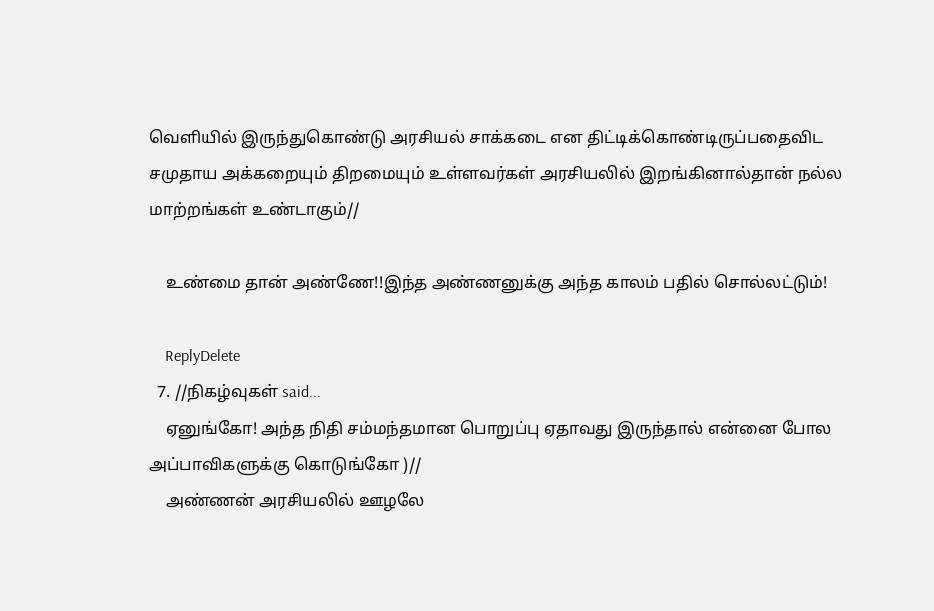வெளியில் இருந்துகொண்டு அரசியல் சாக்கடை என திட்டிக்கொண்டிருப்பதைவிட சமுதாய அக்கறையும் திறமையும் உள்ளவர்கள் அரசியலில் இறங்கினால்தான் நல்ல மாற்றங்கள் உண்டாகும்//

    உண்மை தான் அண்ணே!!இந்த அண்ணனுக்கு அந்த காலம் பதில் சொல்லட்டும்!

    ReplyDelete
  7. //நிகழ்வுகள் said...
    ஏனுங்கோ! அந்த நிதி சம்மந்தமான பொறுப்பு ஏதாவது இருந்தால் என்னை போல அப்பாவிகளுக்கு கொடுங்கோ )//
    அண்ணன் அரசியலில் ஊழலே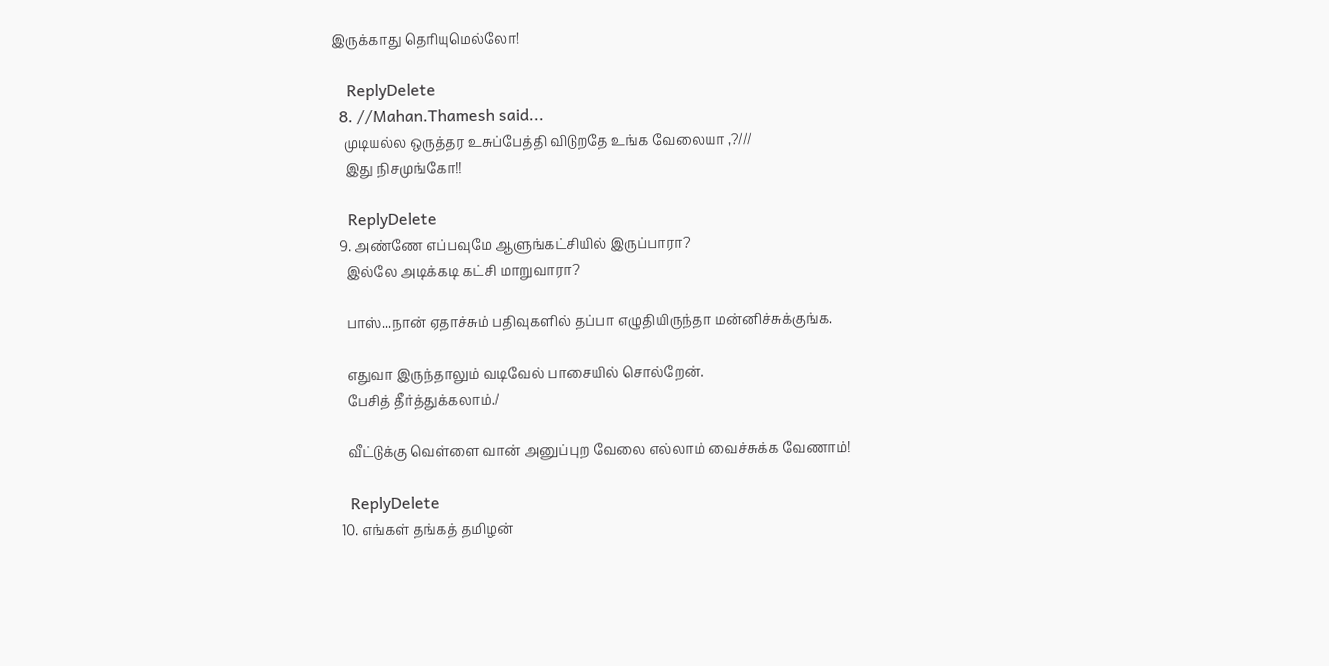இருக்காது தெரியுமெல்லோ!

    ReplyDelete
  8. //Mahan.Thamesh said...
    முடியல்ல ஒருத்தர உசுப்பேத்தி விடுறதே உங்க வேலையா ,?///
    இது நிசமுங்கோ!!

    ReplyDelete
  9. அண்ணே எப்பவுமே ஆளுங்கட்சியில் இருப்பாரா?
    இல்லே அடிக்கடி கட்சி மாறுவாரா?

    பாஸ்...நான் ஏதாச்சும் பதிவுகளில் தப்பா எழுதியிருந்தா மன்னிச்சுக்குங்க.

    எதுவா இருந்தாலும் வடிவேல் பாசையில் சொல்றேன்.
    பேசித் தீர்த்துக்கலாம்./

    வீட்டுக்கு வெள்ளை வான் அனுப்புற வேலை எல்லாம் வைச்சுக்க வேணாம்!

    ReplyDelete
  10. எங்கள் தங்கத் தமிழன்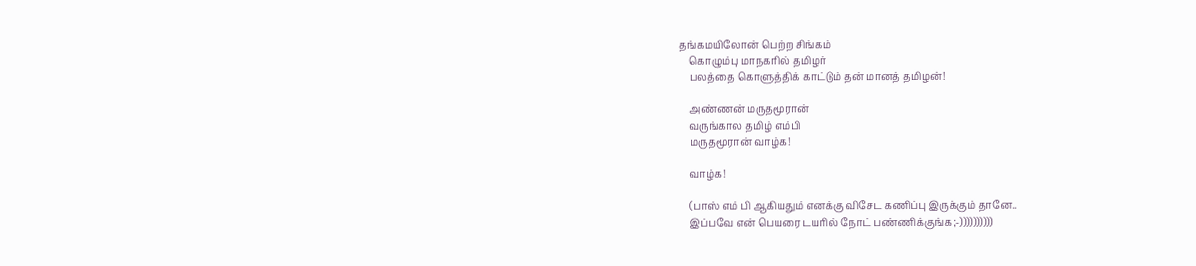தங்கமயிலோன் பெற்ற சிங்கம்
    கொழும்பு மாநகரில் தமிழர்
    பலத்தை கொளுத்திக் காட்டும் தன் மானத் தமிழன்!

    அண்ணன் மருதமூரான்
    வருங்கால தமிழ் எம்பி
    மருதமூரான் வாழ்க!

    வாழ்க!

    (பாஸ் எம் பி ஆகியதும் எனக்கு விசேட கணிப்பு இருக்கும் தானே..
    இப்பவே என் பெயரை டயரில் நோட் பண்ணிக்குங்க;-))))))))))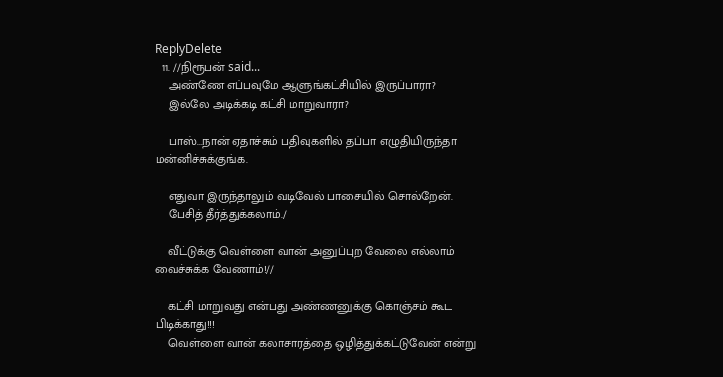ReplyDelete
  11. //நிரூபன் said...
    அண்ணே எப்பவுமே ஆளுங்கட்சியில் இருப்பாரா?
    இல்லே அடிக்கடி கட்சி மாறுவாரா?

    பாஸ்...நான் ஏதாச்சும் பதிவுகளில் தப்பா எழுதியிருந்தா மன்னிச்சுக்குங்க.

    எதுவா இருந்தாலும் வடிவேல் பாசையில் சொல்றேன்.
    பேசித் தீர்த்துக்கலாம்./

    வீட்டுக்கு வெள்ளை வான் அனுப்புற வேலை எல்லாம் வைச்சுக்க வேணாம்!//

    கட்சி மாறுவது என்பது அண்ணனுக்கு கொஞ்சம் கூட பிடிக்காது!!!
    வெள்ளை வான் கலாசாரத்தை ஒழித்துக்கட்டுவேன் என்று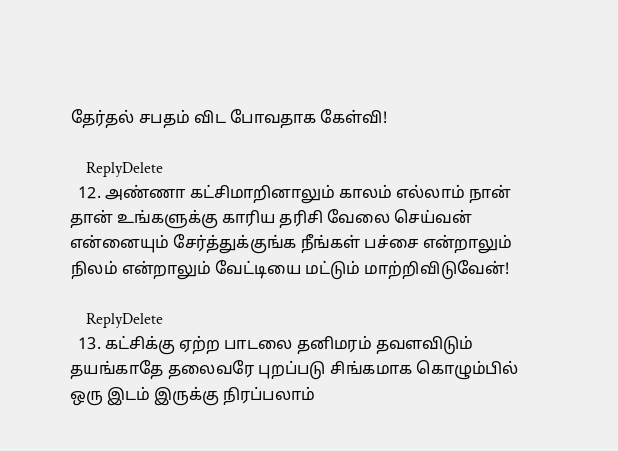தேர்தல் சபதம் விட போவதாக கேள்வி!

    ReplyDelete
  12. அண்ணா கட்சிமாறினாலும் காலம் எல்லாம் நான் தான் உங்களுக்கு காரிய தரிசி வேலை செய்வன் என்னையும் சேர்த்துக்குங்க நீங்கள் பச்சை என்றாலும் நிலம் என்றாலும் வேட்டியை மட்டும் மாற்றிவிடுவேன்!

    ReplyDelete
  13. கட்சிக்கு ஏற்ற பாடலை தனிமரம் தவளவிடும் தயங்காதே தலைவரே புறப்படு சிங்கமாக கொழும்பில் ஒரு இடம் இருக்கு நிரப்பலாம்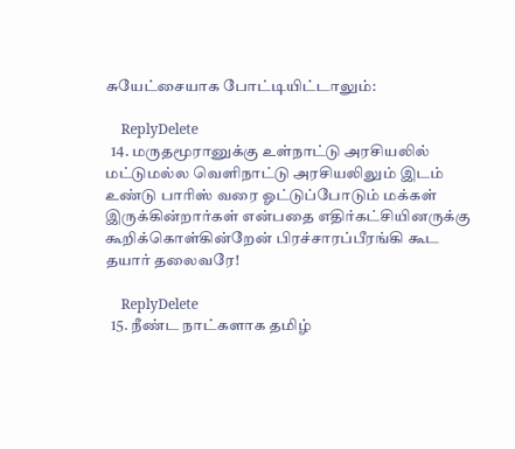சுயேட்சையாக போட்டியிட்டாலும்:

    ReplyDelete
  14. மருதமூரானுக்கு உள்நாட்டு அரசியலில் மட்டுமல்ல வெளிநாட்டு அரசியலிலும் இடம் உண்டு பாரிஸ் வரை ஓட்டுப்போடும் மக்கள் இருக்கின்றார்கள் என்பதை எதிர்கட்சியினருக்கு கூறிக்கொள்கின்றேன் பிரச்சாரப்பீரங்கி கூட தயார் தலைவரே!

    ReplyDelete
  15. நீண்ட நாட்களாக தமிழ்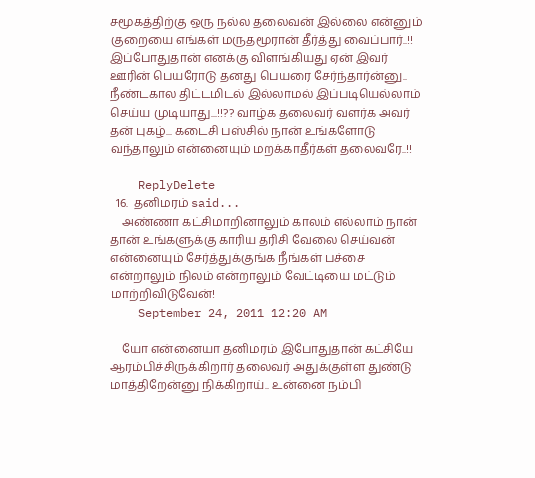சமூகத்திற்கு ஒரு நல்ல தலைவன் இல்லை என்னும் குறையை எங்கள் மருதமூரான் தீர்த்து வைப்பார்..!! இப்போதுதான் எனக்கு விளங்கியது ஏன் இவர் ஊரின் பெயரோடு தனது பெயரை சேர்ந்தார்ன்னு.. நீண்டகால திட்டமிடல் இல்லாமல் இப்படியெல்லாம் செய்ய முடியாது...!!?? வாழ்க தலைவர் வளர்க அவர் தன் புகழ்... கடைசி பஸ்சில் நான் உங்களோடு வந்தாலும் என்னையும் மறக்காதீர்கள் தலைவரே..!!

    ReplyDelete
  16.  தனிமரம் said...
    அண்ணா கட்சிமாறினாலும் காலம் எல்லாம் நான் தான் உங்களுக்கு காரிய தரிசி வேலை செய்வன் என்னையும் சேர்த்துக்குங்க நீங்கள் பச்சை என்றாலும் நிலம் என்றாலும் வேட்டியை மட்டும் மாற்றிவிடுவேன்!
    September 24, 2011 12:20 AM

    யோ என்னையா தனிமரம் இபோதுதான் கட்சியே ஆரம்பிச்சிருக்கிறார் தலைவர் அதுக்குள்ள துண்டு மாத்திறேன்னு நிக்கிறாய்.. உன்னை நம்பி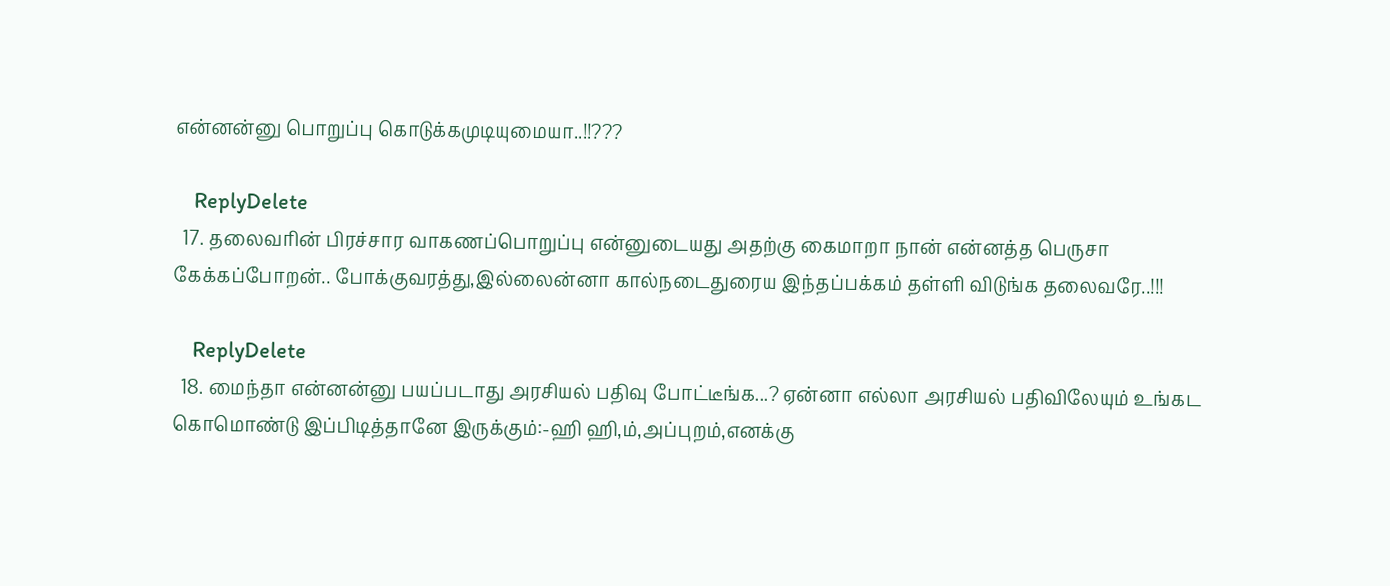என்னன்னு பொறுப்பு கொடுக்கமுடியுமையா..!!???

    ReplyDelete
  17. தலைவரின் பிரச்சார வாகணப்பொறுப்பு என்னுடையது அதற்கு கைமாறா நான் என்னத்த பெருசா கேக்கப்போறன்.. போக்குவரத்து,இல்லைன்னா கால்நடைதுரைய இந்தப்பக்கம் தள்ளி விடுங்க தலைவரே..!!!

    ReplyDelete
  18. மைந்தா என்னன்னு பயப்படாது அரசியல் பதிவு போட்டீங்க...? ஏன்னா எல்லா அரசியல் பதிவிலேயும் உங்கட கொமொண்டு இப்பிடித்தானே இருக்கும்:-ஹி ஹி,ம்,அப்புறம்,எனக்கு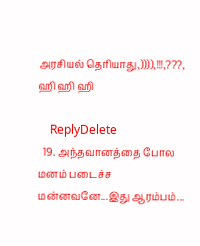அரசியல் தெரியாது,)))),!!!,???, ஹி ஹி ஹி

    ReplyDelete
  19. அந்தவானத்தை போல மனம் படைச்ச மன்னவனே...இது ஆரம்பம்...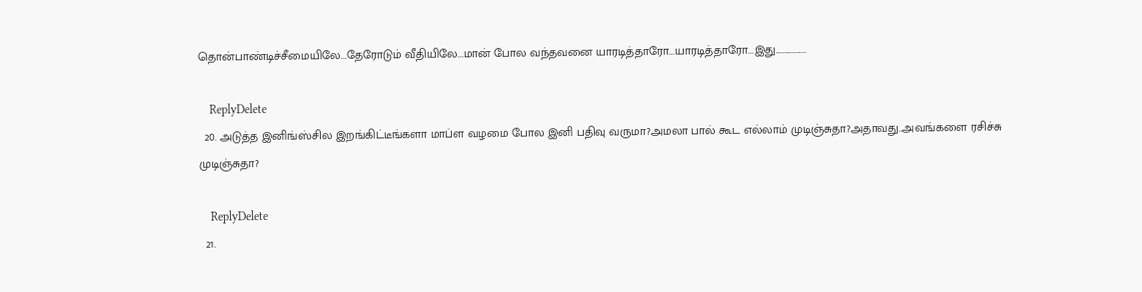தொன்பாண்டிச்சீமையிலே...தேரோடும் வீதியிலே...மான் போல வந்தவனை யாரடித்தாரோ...யாரடித்தாரோ...இது.................

    ReplyDelete
  20. அடுத்த இனிங்ஸ்சில இறங்கிட்டீங்களா மாப்ள வழமை போல இனி பதிவு வருமா?அமலா பால் கூட எல்லாம் முடிஞ்சுதா?அதாவது..அவங்களை ரசிச்சு முடிஞ்சுதா?

    ReplyDelete
  21.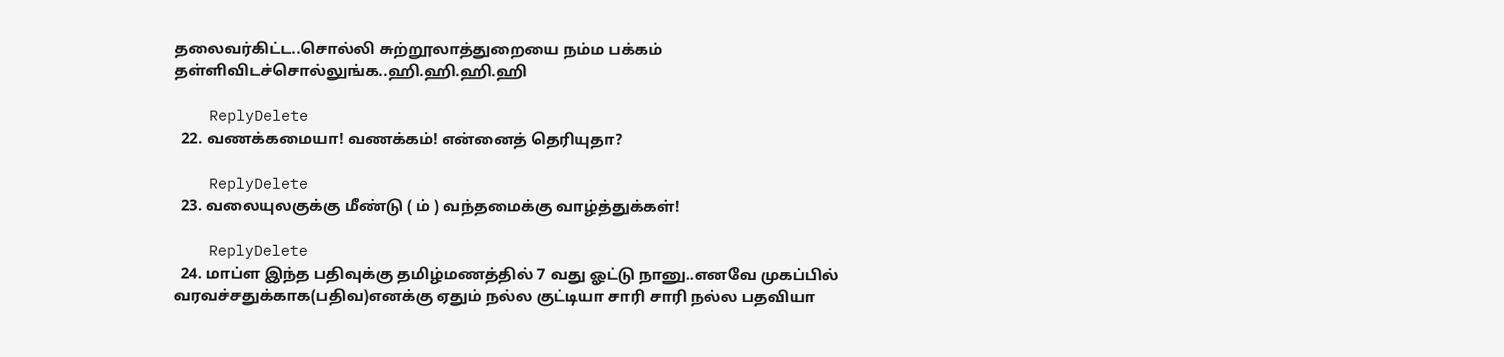தலைவர்கிட்ட..சொல்லி சுற்றூலாத்துறையை நம்ம பக்கம் தள்ளிவிடச்சொல்லுங்க..ஹி.ஹி.ஹி.ஹி

    ReplyDelete
  22. வணக்கமையா! வணக்கம்! என்னைத் தெரியுதா?

    ReplyDelete
  23. வலையுலகுக்கு மீண்டு ( ம் ) வந்தமைக்கு வாழ்த்துக்கள்!

    ReplyDelete
  24. மாப்ள இந்த பதிவுக்கு தமிழ்மணத்தில் 7 வது ஓட்டு நானு..எனவே முகப்பில் வரவச்சதுக்காக(பதிவ)எனக்கு ஏதும் நல்ல குட்டியா சாரி சாரி நல்ல பதவியா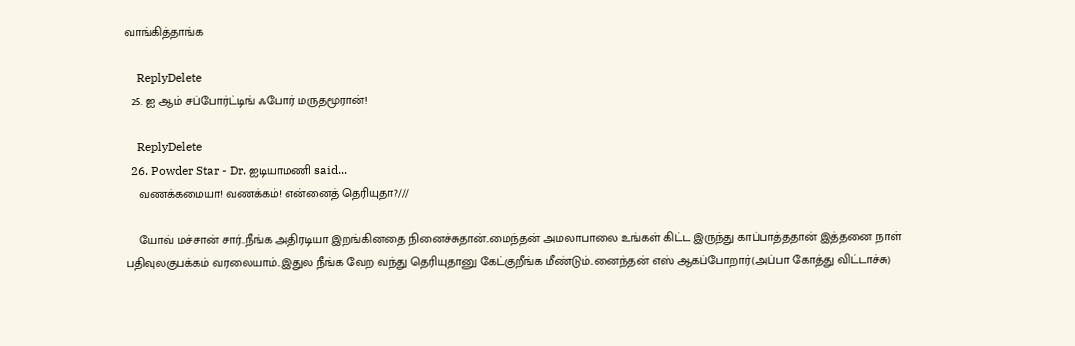வாங்கித்தாங்க

    ReplyDelete
  25. ஐ ஆம் சப்போர்ட்டிங் ஃபோர் மருதமூரான்!

    ReplyDelete
  26. Powder Star - Dr. ஐடியாமணி said...
    வணக்கமையா! வணக்கம்! என்னைத் தெரியுதா?///

    யோவ் மச்சான் சார்..நீங்க அதிரடியா இறங்கினதை நினைச்சுதான்..மைந்தன் அமலாபாலை உங்கள் கிட்ட இருந்து காப்பாத்ததான் இத்தனை நாள் பதிவுலகுபக்கம் வரலையாம்..இதுல நீங்க வேற வந்து தெரியுதானு கேட்குறீங்க மீண்டும்..னைந்தன் எஸ் ஆகப்போறார்(அப்பா கோத்து விட்டாச்சு)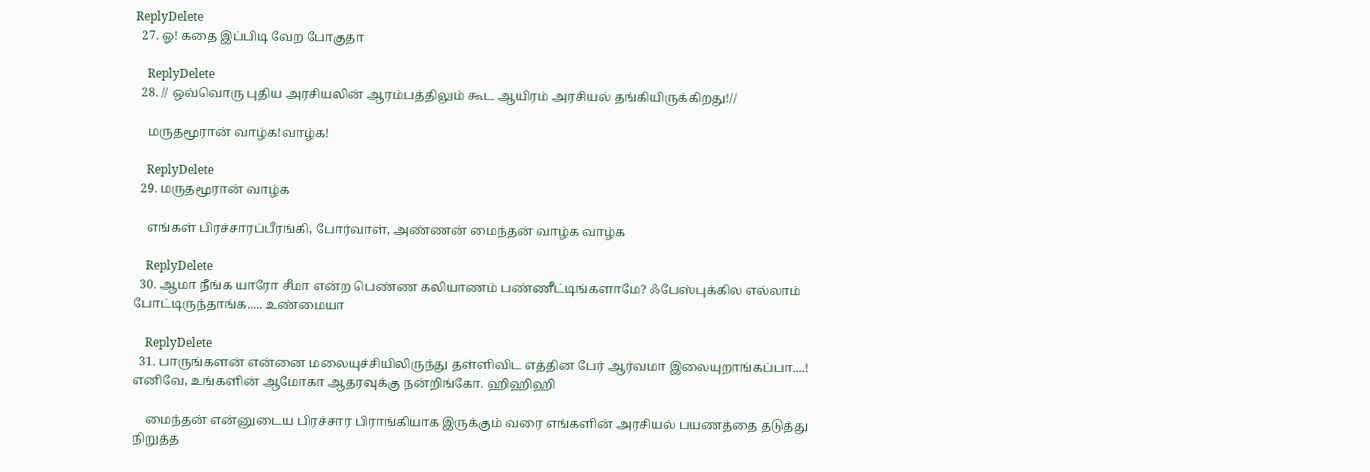ReplyDelete
  27. ஓ! கதை இப்பிடி வேற போகுதா

    ReplyDelete
  28. // ஒவ்வொரு புதிய அரசியலின் ஆரம்பத்திலும் கூட ஆயிரம் அரசியல் தங்கியிருக்கிறது!//

    மருதமூரான் வாழ்க!வாழ்க!

    ReplyDelete
  29. மருதமூரான் வாழ்க

    எங்கள் பிரச்சாரப்பீரங்கி, போர்வாள், அண்ணன் மைந்தன் வாழ்க வாழ்க

    ReplyDelete
  30. ஆமா நீங்க யாரோ சீமா என்ற பெண்ண கலியாணம் பண்ணீட்டிங்களாமே? ஃபேஸ்புக்கில எல்லாம் போட்டிருந்தாங்க..... உண்மையா

    ReplyDelete
  31. பாருங்களன் என்னை மலையுச்சியிலிருந்து தள்ளிவிட எத்தின பேர் ஆர்வமா இலையுறாங்கப்பா....! எனிவே, உங்களின் ஆமோகா ஆதரவுக்கு நன்றிங்கோ. ஹிஹிஹி

    மைந்தன் என்னுடைய பிரச்சார பிராங்கியாக இருக்கும் வரை எங்களின் அரசியல் பயணத்தை தடுத்து நிறுத்த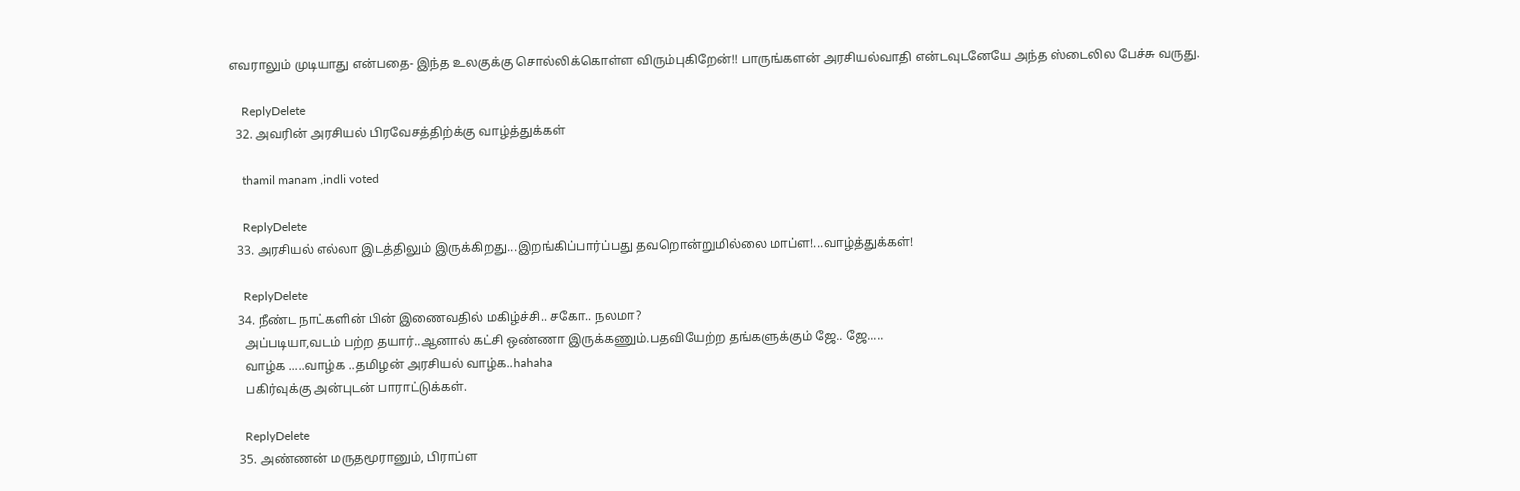எவராலும் முடியாது என்பதை- இந்த உலகுக்கு சொல்லிக்கொள்ள விரும்புகிறேன்!! பாருங்களன் அரசியல்வாதி என்டவுடனேயே அந்த ஸ்டைலில பேச்சு வருது.

    ReplyDelete
  32. அவரின் அரசியல் பிரவேசத்திற்க்கு வாழ்த்துக்கள்

    thamil manam ,indli voted

    ReplyDelete
  33. அரசியல் எல்லா இடத்திலும் இருக்கிறது...இறங்கிப்பார்ப்பது தவறொன்றுமில்லை மாப்ள!...வாழ்த்துக்கள்!

    ReplyDelete
  34. நீண்ட நாட்களின் பின் இணைவதில் மகிழ்ச்சி.. சகோ.. நலமா?
    அப்படியா,வடம் பற்ற தயார்..ஆனால் கட்சி ஒண்ணா இருக்கணும்.பதவியேற்ற தங்களுக்கும் ஜே.. ஜே.....
    வாழ்க .....வாழ்க ..தமிழன் அரசியல் வாழ்க..hahaha
    பகிர்வுக்கு அன்புடன் பாராட்டுக்கள்.

    ReplyDelete
  35. அண்ணன் மருதமூரானும், பிராப்ள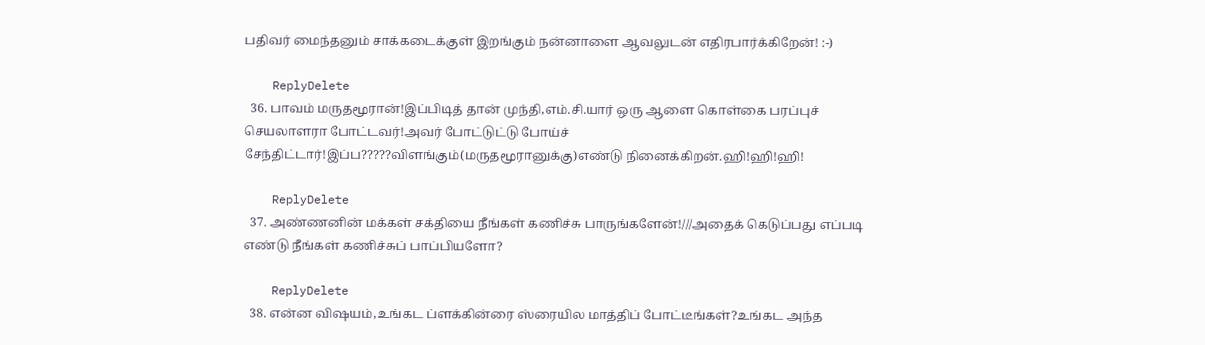பதிவர் மைந்தனும் சாக்கடைக்குள் இறங்கும் நன்னாளை ஆவலுடன் எதிரபார்க்கிறேன்! :-)

    ReplyDelete
  36. பாவம் மருதமூரான்!இப்பிடித் தான் முந்தி,எம்.சி.யார் ஒரு ஆளை கொள்கை பரப்புச் செயலாளரா போட்டவர்!அவர் போட்டுட்டு போய்ச் சேந்திட்டார்!இப்ப?????விளங்கும்(மருதமூரானுக்கு)எண்டு நினைக்கிறன்.ஹி!ஹி!ஹி!

    ReplyDelete
  37. அண்ணனின் மக்கள் சக்தியை நீங்கள் கணிச்சு பாருங்களேன்!///அதைக் கெடுப்பது எப்படி எண்டு நீங்கள் கணிச்சுப் பாப்பியளோ?

    ReplyDelete
  38. என்ன விஷயம்,உங்கட ப்ளக்கின்ரை ஸ்ரையில மாத்திப் போட்டீங்கள்?உங்கட அந்த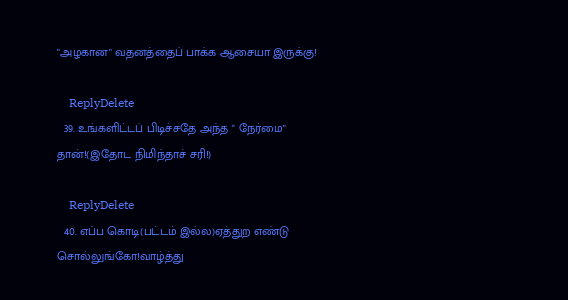"அழகான" வதனத்தைப் பாக்க ஆசையா இருக்கு!

    ReplyDelete
  39. உங்களிட்டப் பிடிச்சதே அந்த " நேர்மை" தான்!(இதோட நிமிந்தாச் சரி!)

    ReplyDelete
  40. எப்ப கொடி(பட்டம் இல்ல)ஏத்துற எண்டு சொல்லுங்கோ!வாழ்த்து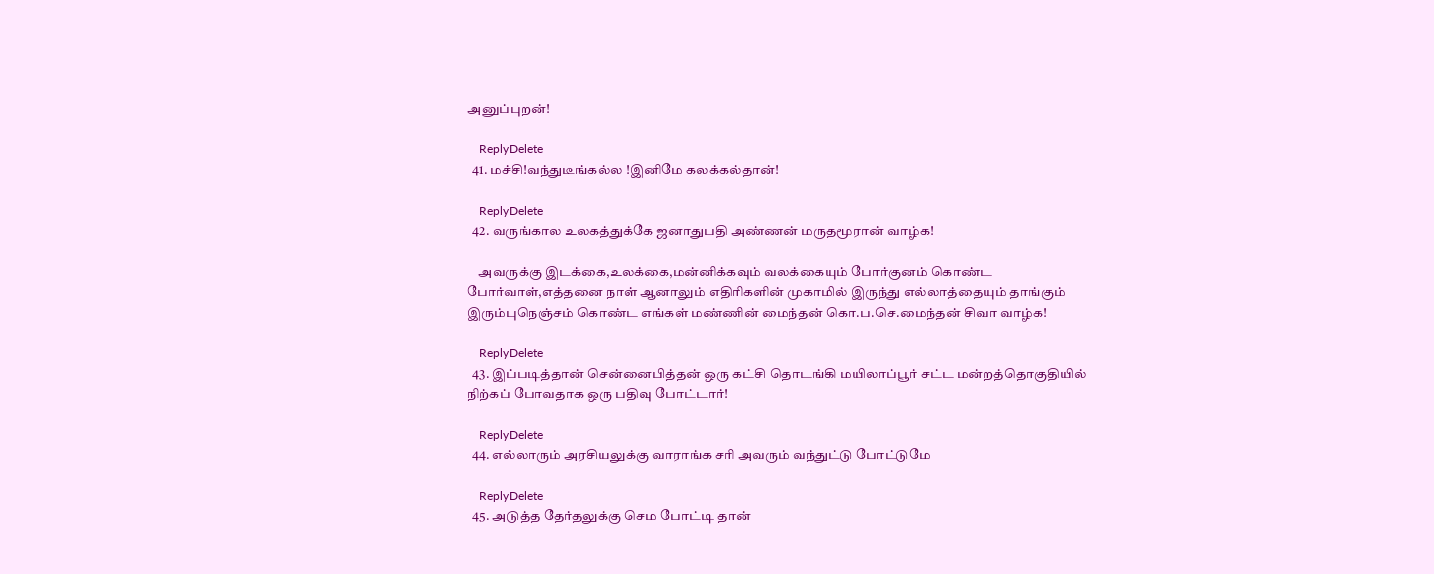அனுப்புறன்!

    ReplyDelete
  41. மச்சி!வந்துடீங்கல்ல !இனிமே கலக்கல்தான்!

    ReplyDelete
  42. வருங்கால உலகத்துக்கே ஜனாதுபதி அண்ணன் மருதமூரான் வாழ்க!

    அவருக்கு இடக்கை,உலக்கை,மன்னிக்கவும் வலக்கையும் போர்குனம் கொண்ட போர்வாள்,எத்தனை நாள் ஆனாலும் எதிரிகளின் முகாமில் இருந்து எல்லாத்தையும் தாங்கும் இரும்புநெஞ்சம் கொண்ட எங்கள் மண்ணின் மைந்தன் கொ.ப.செ.மைந்தன் சிவா வாழ்க!

    ReplyDelete
  43. இப்படித்தான் சென்னைபித்தன் ஒரு கட்சி தொடங்கி மயிலாப்பூர் சட்ட மன்றத்தொகுதியில் நிற்கப் போவதாக ஒரு பதிவு போட்டார்!

    ReplyDelete
  44. எல்லாரும் அரசியலுக்கு வாராங்க சரி அவரும் வந்துட்டு போட்டுமே

    ReplyDelete
  45. அடுத்த தேர்தலுக்கு செம போட்டி தான்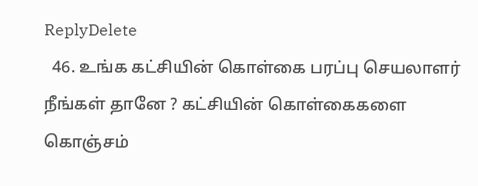ReplyDelete
  46. உங்க கட்சியின் கொள்கை பரப்பு செயலாளர் நீங்கள் தானே ? கட்சியின் கொள்கைகளை கொஞ்சம்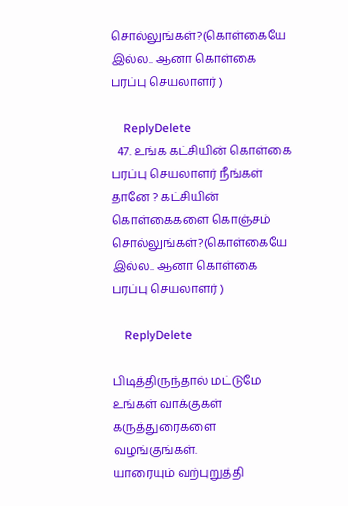சொல்லுங்கள்?(கொள்கையே இல்ல.. ஆனா கொள்கை பரப்பு செயலாளர் )

    ReplyDelete
  47. உங்க கட்சியின் கொள்கை பரப்பு செயலாளர் நீங்கள் தானே ? கட்சியின் கொள்கைகளை கொஞ்சம் சொல்லுங்கள்?(கொள்கையே இல்ல.. ஆனா கொள்கை பரப்பு செயலாளர் )

    ReplyDelete

பிடித்திருந்தால் மட்டுமே உங்கள் வாக்குகள் கருத்துரைகளை வழங்குங்கள்.
யாரையும் வற்புறுத்தி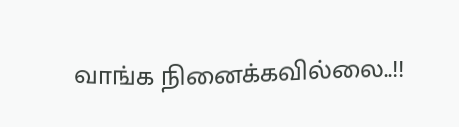வாங்க நினைக்கவில்லை..!!